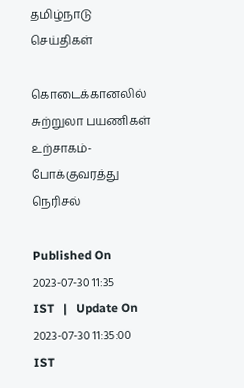தமிழ்நாடு செய்திகள்

கொடைக்கானலில் சுற்றுலா பயணிகள் உற்சாகம்- போக்குவரத்து நெரிசல்

Published On 2023-07-30 11:35 IST   |   Update On 2023-07-30 11:35:00 IST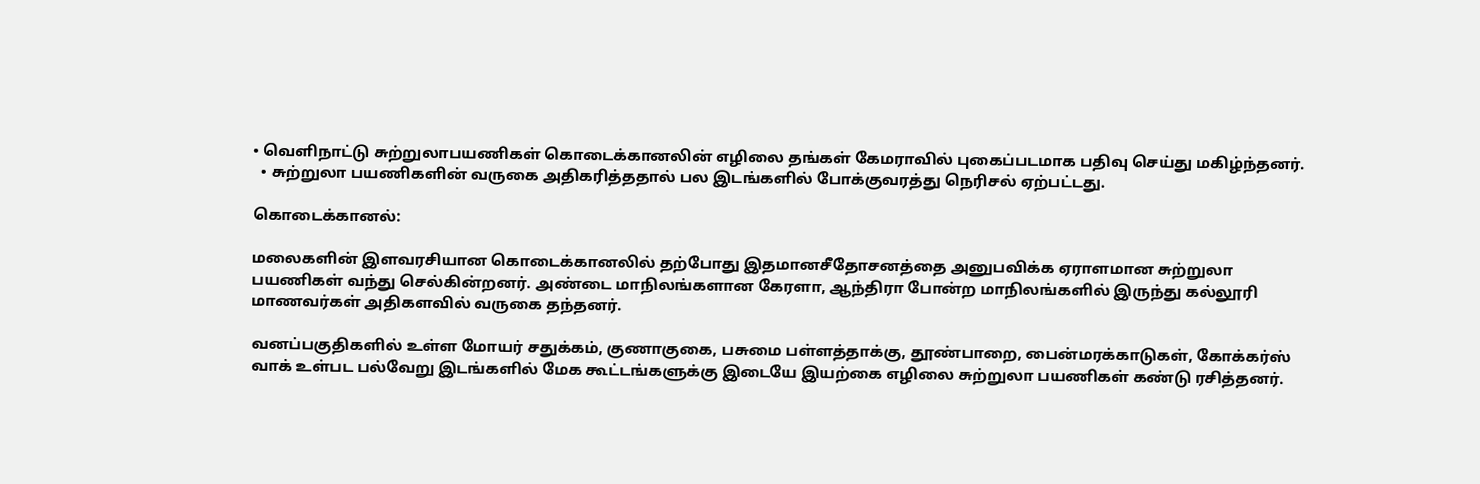• வெளிநாட்டு சுற்றுலாபயணிகள் கொடைக்கானலின் எழிலை தங்கள் கேமராவில் புகைப்படமாக பதிவு செய்து மகிழ்ந்தனர்.
  • சுற்றுலா பயணிகளின் வருகை அதிகரித்ததால் பல இடங்களில் போக்குவரத்து நெரிசல் ஏற்பட்டது.

கொடைக்கானல்:

மலைகளின் இளவரசியான கொடைக்கானலில் தற்போது இதமானசீதோசனத்தை அனுபவிக்க ஏராளமான சுற்றுலா பயணிகள் வந்து செல்கின்றனர். அண்டை மாநிலங்களான கேரளா, ஆந்திரா போன்ற மாநிலங்களில் இருந்து கல்லூரி மாணவர்கள் அதிகளவில் வருகை தந்தனர்.

வனப்பகுதிகளில் உள்ள மோயர் சதுக்கம், குணாகுகை, பசுமை பள்ளத்தாக்கு, தூண்பாறை, பைன்மரக்காடுகள், கோக்கர்ஸ் வாக் உள்பட பல்வேறு இடங்களில் மேக கூட்டங்களுக்கு இடையே இயற்கை எழிலை சுற்றுலா பயணிகள் கண்டு ரசித்தனர்.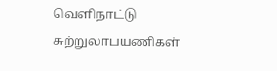வெளிநாட்டு சுற்றுலாபயணிகள்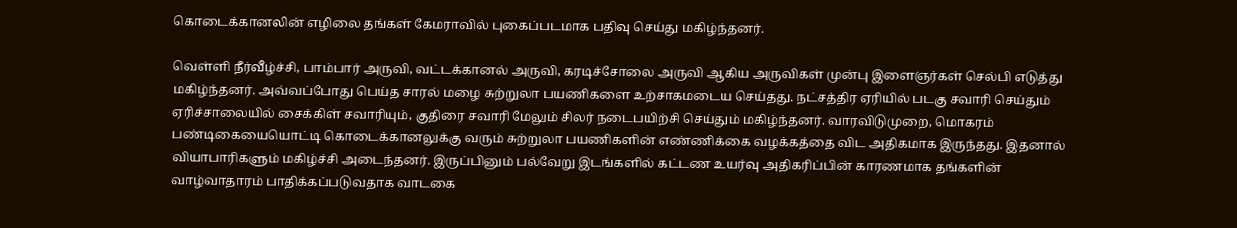கொடைக்கானலின் எழிலை தங்கள் கேமராவில் புகைப்படமாக பதிவு செய்து மகிழ்ந்தனர்.

வெள்ளி நீர்வீழ்ச்சி, பாம்பார் அருவி, வட்டக்கானல் அருவி, கரடிச்சோலை அருவி ஆகிய அருவிகள் முன்பு இளைஞர்கள் செல்பி எடுத்து மகிழ்ந்தனர். அவ்வப்போது பெய்த சாரல் மழை சுற்றுலா பயணிகளை உற்சாகமடைய செய்தது. நட்சத்திர ஏரியில் படகு சவாரி செய்தும் ஏரிச்சாலையில் சைக்கிள் சவாரியும், குதிரை சவாரி மேலும் சிலர் நடைபயிற்சி செய்தும் மகிழ்ந்தனர். வாரவிடுமுறை, மொகரம் பண்டிகையையொட்டி கொடைக்கானலுக்கு வரும் சுற்றுலா பயணிகளின் எண்ணிக்கை வழக்கத்தை விட அதிகமாக இருந்தது. இதனால் வியாபாரிகளும் மகிழ்ச்சி அடைந்தனர். இருப்பினும் பல்வேறு இடங்களில் கட்டண உயர்வு அதிகரிப்பின் காரணமாக தங்களின் வாழ்வாதாரம் பாதிக்கப்படுவதாக வாடகை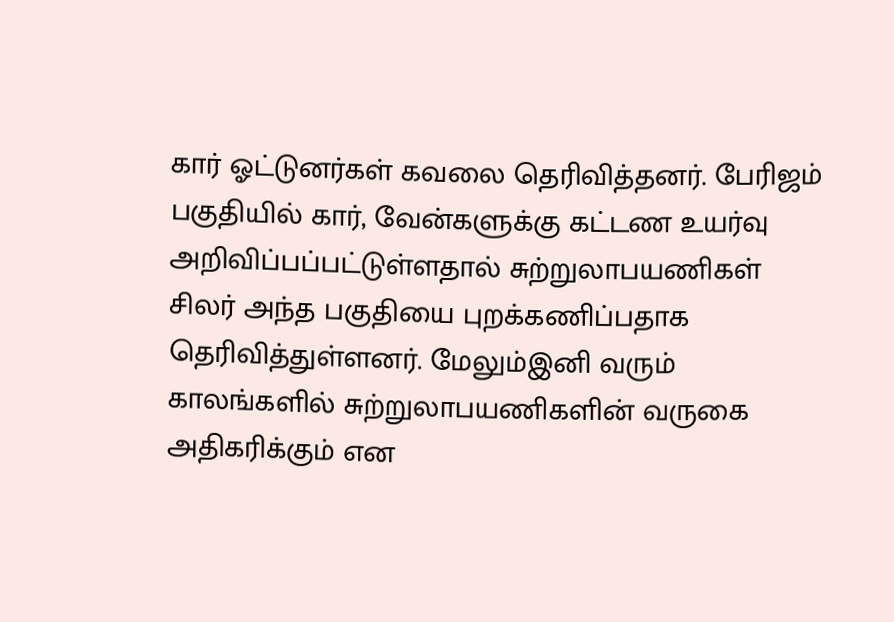கார் ஓட்டுனர்கள் கவலை தெரிவித்தனர். பேரிஜம் பகுதியில் கார், வேன்களுக்கு கட்டண உயர்வு அறிவிப்பப்பட்டுள்ளதால் சுற்றுலாபயணிகள் சிலர் அந்த பகுதியை புறக்கணிப்பதாக தெரிவித்துள்ளனர். மேலும்இனி வரும் காலங்களில் சுற்றுலாபயணிகளின் வருகை அதிகரிக்கும் என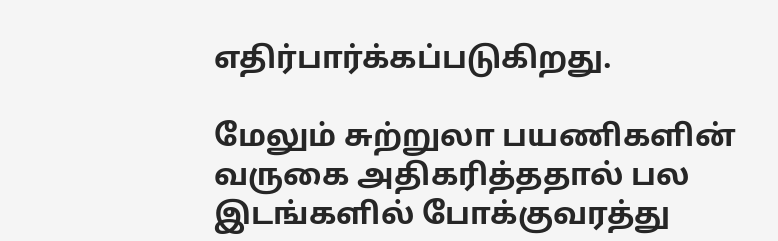எதிர்பார்க்கப்படுகிறது.

மேலும் சுற்றுலா பயணிகளின் வருகை அதிகரித்ததால் பல இடங்களில் போக்குவரத்து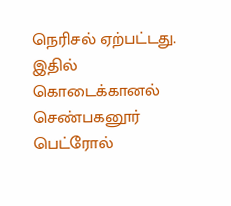நெரிசல் ஏற்பட்டது. இதில் கொடைக்கானல் செண்பகனூர் பெட்ரோல்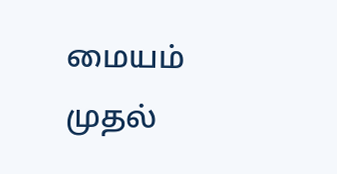மையம் முதல்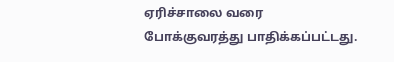ஏரிச்சாலை வரை போக்குவரத்து பாதிக்கப்பட்டது.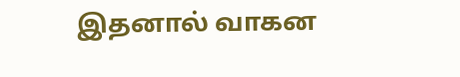இதனால் வாகன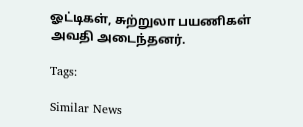ஓட்டிகள், சுற்றுலா பயணிகள் அவதி அடைந்தனர்.

Tags:

Similar News